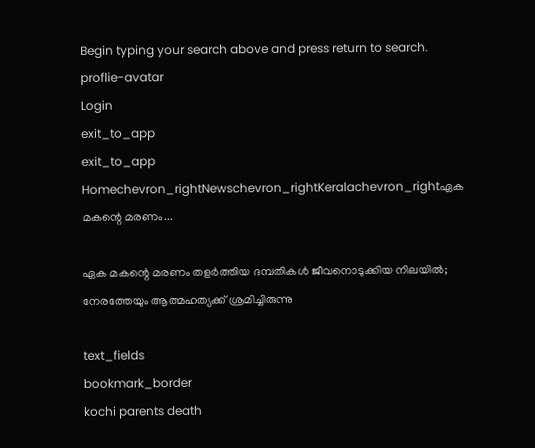Begin typing your search above and press return to search.
proflie-avatar
Login
exit_to_app
exit_to_app
Homechevron_rightNewschevron_rightKeralachevron_rightഏക മകന്റെ മരണം...

ഏക മകന്റെ മരണം തളർത്തിയ ദമ്പതികൾ ജീവനൊടുക്കിയ നിലയിൽ; നേരത്തേയും ആത്മഹത്യക്ക് ശ്രമിച്ചിരുന്നു

text_fields
bookmark_border
kochi parents death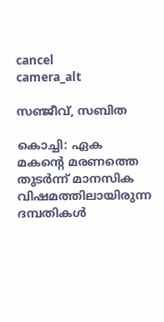cancel
camera_alt

സഞ്ജീവ്, സബിത

കൊച്ചി: ഏക മകന്റെ മരണത്തെ തുടർന്ന് മാനസിക വിഷമത്തിലായിരുന്ന ദമ്പതികൾ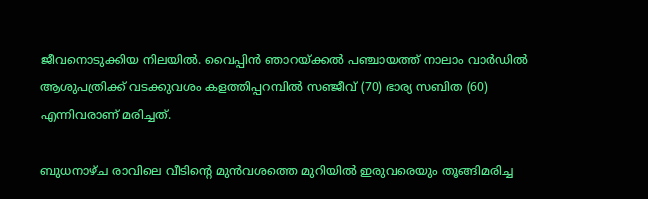ജീവനൊടുക്കിയ നിലയിൽ. വൈപ്പിൻ ഞാറയ്ക്കൽ പഞ്ചായത്ത് നാലാം വാർഡിൽ ആശുപത്രിക്ക് വടക്കുവശം കളത്തിപ്പറമ്പിൽ സഞ്ജീവ് (70) ഭാര്യ സബിത (60) എന്നിവരാണ് മരിച്ചത്.

ബുധനാഴ്ച രാവിലെ വീടിന്റെ മുൻവശത്തെ മുറിയിൽ ഇരുവരെയും തൂങ്ങിമരിച്ച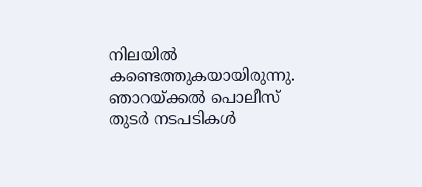നിലയിൽ കണ്ടെത്തുകയായിരുന്നു. ഞാറയ്ക്കൽ പൊലീസ് തുടർ നടപടികൾ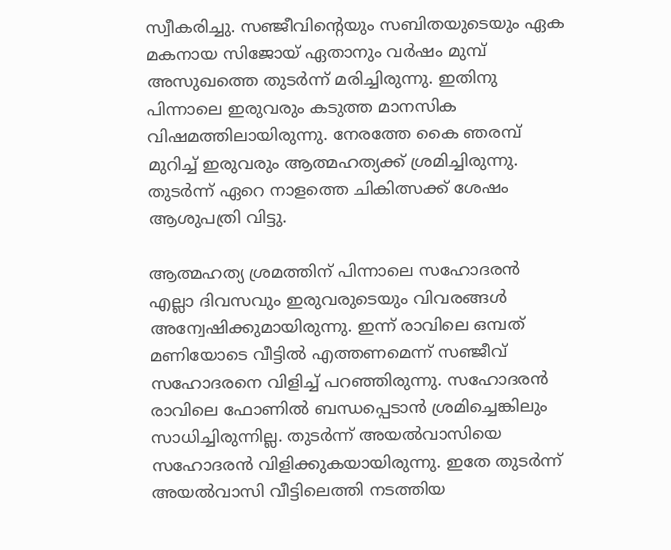സ്വീകരിച്ചു. സഞ്ജീവിന്റെയും സബിതയുടെയും ഏക മകനായ സിജോയ് ഏതാനും വർഷം മുമ്പ് അസുഖത്തെ തുടർന്ന് മരിച്ചിരുന്നു. ഇതിനു പിന്നാലെ ഇരുവരും കടുത്ത മാനസിക വിഷമത്തിലായിരുന്നു. നേരത്തേ കൈ ഞരമ്പ് മുറിച്ച് ഇരുവരും ആത്മഹത്യക്ക് ശ്രമിച്ചിരുന്നു. തുടർന്ന് ഏറെ നാളത്തെ ചികിത്സക്ക് ശേഷം ആശുപത്രി വിട്ടു.

ആത്മഹത്യ ശ്രമത്തിന് പിന്നാലെ സഹോദരൻ എല്ലാ ദിവസവും ഇരുവരുടെയും വിവരങ്ങൾ അന്വേഷിക്കുമായിരുന്നു. ഇന്ന് രാവിലെ ഒമ്പത് മണിയോടെ വീട്ടിൽ എത്തണമെന്ന് സഞ്ജീവ് സഹോദരനെ വിളിച്ച് പറഞ്ഞിരുന്നു. സഹോദരൻ രാവിലെ ഫോണിൽ ബന്ധപ്പെടാൻ ശ്രമിച്ചെങ്കിലും സാധിച്ചിരുന്നില്ല. തുടർന്ന് അയൽവാസിയെ സഹോദരൻ വിളിക്കുകയായിരുന്നു. ഇതേ തുടർന്ന് അയൽവാസി വീട്ടിലെത്തി നടത്തിയ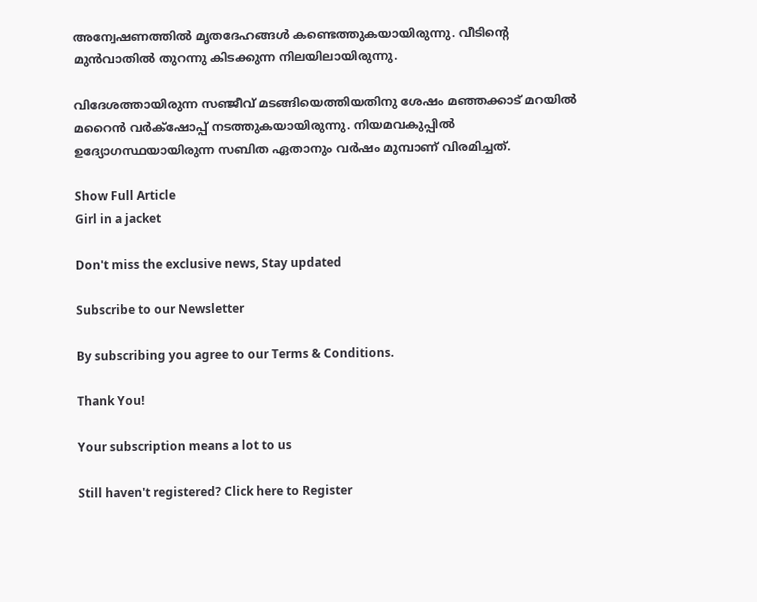അന്വേഷണത്തിൽ മൃതദേഹങ്ങൾ കണ്ടെത്തുകയായിരുന്നു. വീടിന്റെ മുൻവാതിൽ തുറന്നു കിടക്കുന്ന നിലയിലായിരുന്നു.

വിദേശത്തായിരുന്ന സഞ്ജീവ് മടങ്ങിയെത്തിയതിനു ശേഷം മഞ്ഞക്കാട് മറയിൽ മറൈൻ വർക്‌ഷോപ്പ് നടത്തുകയായിരുന്നു. നിയമവകുപ്പിൽ ഉദ്യോഗസ്ഥയായിരുന്ന സബിത ഏതാനും വർഷം മുമ്പാണ് വിരമിച്ചത്.

Show Full Article
Girl in a jacket

Don't miss the exclusive news, Stay updated

Subscribe to our Newsletter

By subscribing you agree to our Terms & Conditions.

Thank You!

Your subscription means a lot to us

Still haven't registered? Click here to Register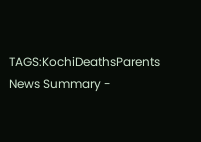TAGS:KochiDeathsParents
News Summary -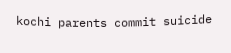kochi parents commit suicide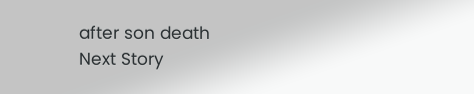after son death
Next Story